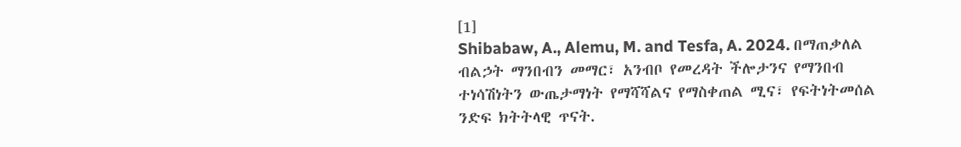[1]
Shibabaw, A., Alemu, M. and Tesfa, A. 2024. በማጠቃለል ብልኃት ማንበብን መማር፣ አንብቦ የመረዳት ችሎታንና የማንበብ ተነሳሽነትን ውጤታማነት የማሻሻልና የማስቀጠል ሚና፣ የፍትነትመሰል ንድፍ ክትትላዊ ጥናት.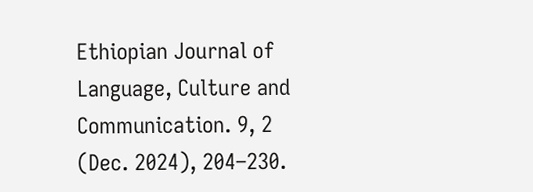Ethiopian Journal of Language, Culture and Communication. 9, 2 (Dec. 2024), 204–230.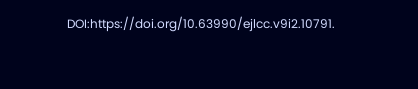DOI:https://doi.org/10.63990/ejlcc.v9i2.10791.